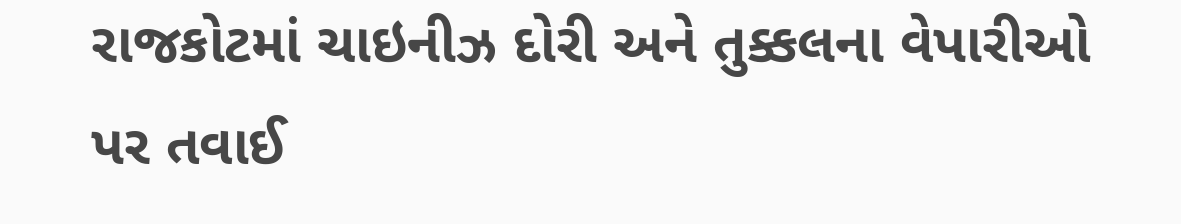રાજકોટમાં ચાઇનીઝ દોરી અને તુક્કલના વેપારીઓ પર તવાઈ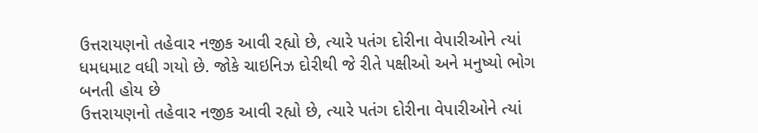ઉત્તરાયણનો તહેવાર નજીક આવી રહ્યો છે, ત્યારે પતંગ દોરીના વેપારીઓને ત્યાં ધમધમાટ વધી ગયો છે. જોકે ચાઇનિઝ દોરીથી જે રીતે પક્ષીઓ અને મનુષ્યો ભોગ બનતી હોય છે
ઉત્તરાયણનો તહેવાર નજીક આવી રહ્યો છે, ત્યારે પતંગ દોરીના વેપારીઓને ત્યાં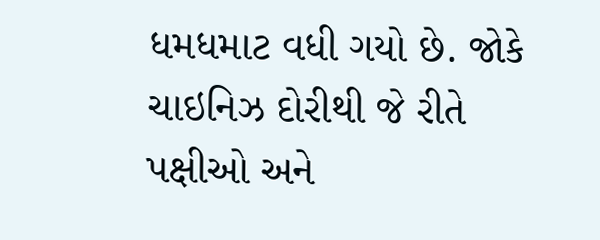ધમધમાટ વધી ગયો છે. જોકે ચાઇનિઝ દોરીથી જે રીતે પક્ષીઓ અને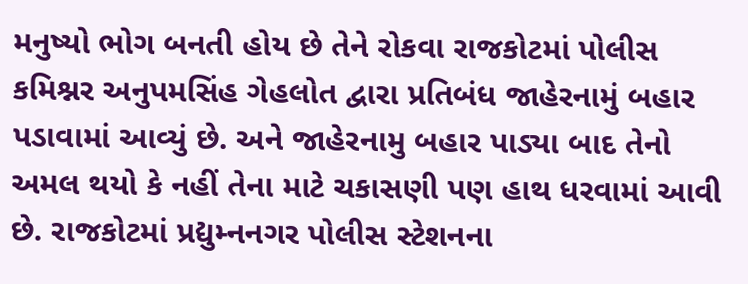મનુષ્યો ભોગ બનતી હોય છે તેને રોકવા રાજકોટમાં પોલીસ કમિશ્નર અનુપમસિંહ ગેહલોત દ્વારા પ્રતિબંધ જાહેરનામું બહાર પડાવામાં આવ્યું છે. અને જાહેરનામુ બહાર પાડ્યા બાદ તેનો અમલ થયો કે નહીં તેના માટે ચકાસણી પણ હાથ ધરવામાં આવી છે. રાજકોટમાં પ્રદ્યુમ્નનગર પોલીસ સ્ટેશનના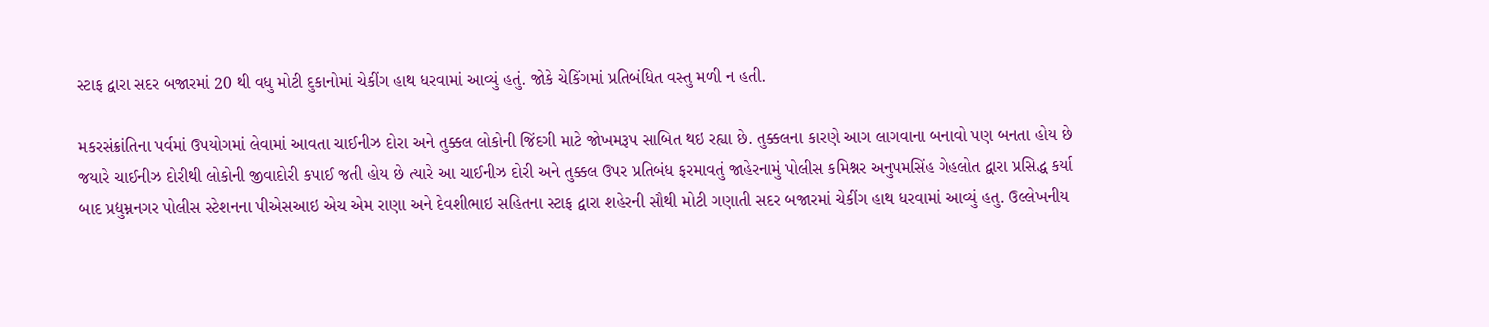સ્ટાફ દ્વારા સદર બજારમાં 20 થી વધુ મોટી દુકાનોમાં ચેકીંગ હાથ ધરવામાં આવ્યું હતું. જોકે ચેકિંગમાં પ્રતિબંધિત વસ્તુ મળી ન હતી.

મકરસંક્રાંતિના પર્વમાં ઉપયોગમાં લેવામાં આવતા ચાઈનીઝ દોરા અને તુક્કલ લોકોની જિંદગી માટે જોખમરૂપ સાબિત થઇ રહ્યા છે. તુક્કલના કારણે આગ લાગવાના બનાવો પણ બનતા હોય છે જયારે ચાઈનીઝ દોરીથી લોકોની જીવાદોરી કપાઈ જતી હોય છે ત્યારે આ ચાઈનીઝ દોરી અને તુક્કલ ઉપર પ્રતિબંધ ફરમાવતું જાહેરનામું પોલીસ કમિશ્નર અનુપમસિંહ ગેહલોત દ્વારા પ્રસિદ્ધ કર્યા બાદ પ્રદ્યુમ્નનગર પોલીસ સ્ટેશનના પીએસઆઇ એચ એમ રાણા અને દેવશીભાઇ સહિતના સ્ટાફ દ્વારા શહેરની સૌથી મોટી ગણાતી સદર બજારમાં ચેકીંગ હાથ ધરવામાં આવ્યું હતુ. ઉલ્લેખનીય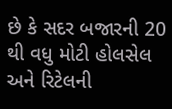છે કે સદર બજારની 20 થી વધુ મોટી હોલસેલ અને રિટેલની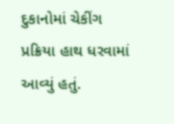દુકાનોમાં ચેકીંગ પ્રક્રિયા હાથ ધરવામાં આવ્યું હતું.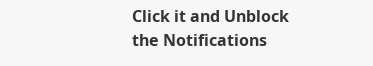Click it and Unblock the Notifications